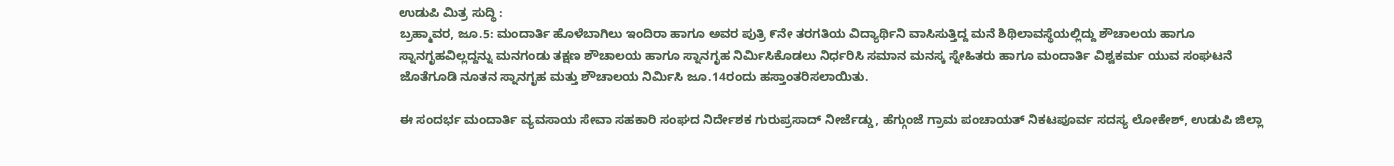ಉಡುಪಿ ಮಿತ್ರ ಸುದ್ಧಿ :
ಬ್ರಹ್ಮಾವರ, ಜೂ.5: ಮಂದಾರ್ತಿ ಹೊಳೆಬಾಗಿಲು ಇಂದಿರಾ ಹಾಗೂ ಅವರ ಪುತ್ರಿ ೯ನೇ ತರಗತಿಯ ವಿದ್ಯಾರ್ಥಿನಿ ವಾಸಿಸುತ್ತಿದ್ದ ಮನೆ ಶಿಥಿಲಾವಸ್ಥೆಯಲ್ಲಿದ್ದು ಶೌಚಾಲಯ ಹಾಗೂ ಸ್ನಾನಗೃಹವಿಲ್ಲದ್ದನ್ನು ಮನಗಂಡು ತಕ್ಷಣ ಶೌಚಾಲಯ ಹಾಗೂ ಸ್ನಾನಗೃಹ ನಿರ್ಮಿಸಿಕೊಡಲು ನಿರ್ಧರಿಸಿ ಸಮಾನ ಮನಸ್ಕ ಸ್ನೇಹಿತರು ಹಾಗೂ ಮಂದಾರ್ತಿ ವಿಶ್ವಕರ್ಮ ಯುವ ಸಂಘಟನೆ ಜೊತೆಗೂಡಿ ನೂತನ ಸ್ನಾನಗೃಹ ಮತ್ತು ಶೌಚಾಲಯ ನಿರ್ಮಿಸಿ ಜೂ.14ರಂದು ಹಸ್ತಾಂತರಿಸಲಾಯಿತು.

ಈ ಸಂದರ್ಭ ಮಂದಾರ್ತಿ ವ್ಯವಸಾಯ ಸೇವಾ ಸಹಕಾರಿ ಸಂಘದ ನಿರ್ದೇಶಕ ಗುರುಪ್ರಸಾದ್ ನೀರ್ಜೆಡ್ಡು, ಹೆಗ್ಗುಂಜೆ ಗ್ರಾಮ ಪಂಚಾಯತ್ ನಿಕಟಪೂರ್ವ ಸದಸ್ಯ ಲೋಕೇಶ್, ಉಡುಪಿ ಜಿಲ್ಲಾ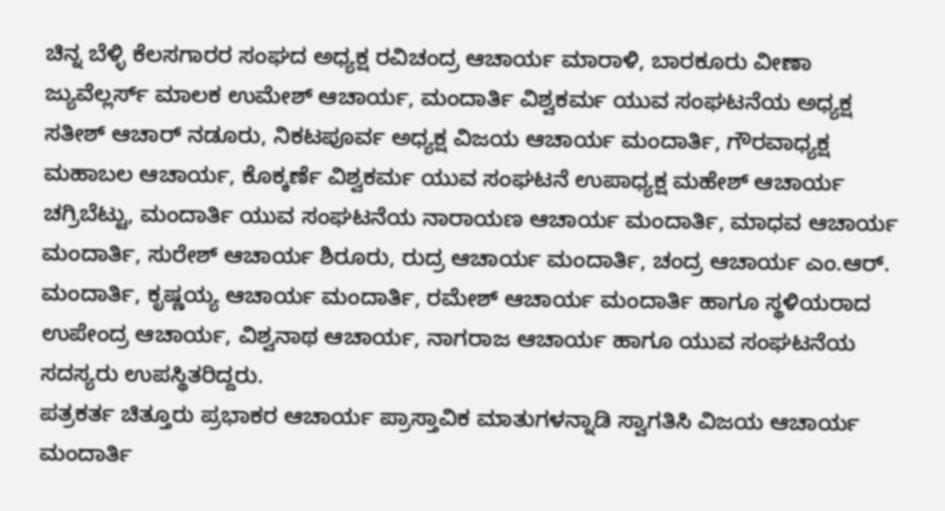ಚಿನ್ನ ಬೆಳ್ಳಿ ಕೆಲಸಗಾರರ ಸಂಘದ ಅಧ್ಯಕ್ಷ ರವಿಚಂದ್ರ ಆಚಾರ್ಯ ಮಾರಾಳಿ, ಬಾರಕೂರು ವೀಣಾ ಜ್ಯುವೆಲ್ಲರ್ಸ್ ಮಾಲಕ ಉಮೇಶ್ ಆಚಾರ್ಯ, ಮಂದಾರ್ತಿ ವಿಶ್ವಕರ್ಮ ಯುವ ಸಂಘಟನೆಯ ಅಧ್ಯಕ್ಷ ಸತೀಶ್ ಆಚಾರ್ ನಡೂರು, ನಿಕಟಪೂರ್ವ ಅಧ್ಯಕ್ಷ ವಿಜಯ ಆಚಾರ್ಯ ಮಂದಾರ್ತಿ, ಗೌರವಾಧ್ಯಕ್ಷ ಮಹಾಬಲ ಆಚಾರ್ಯ, ಕೊಕ್ಕರ್ಣೆ ವಿಶ್ವಕರ್ಮ ಯುವ ಸಂಘಟನೆ ಉಪಾಧ್ಯಕ್ಷ ಮಹೇಶ್ ಆಚಾರ್ಯ ಚಗ್ರಿಬೆಟ್ಟು, ಮಂದಾರ್ತಿ ಯುವ ಸಂಘಟನೆಯ ನಾರಾಯಣ ಆಚಾರ್ಯ ಮಂದಾರ್ತಿ, ಮಾಧವ ಆಚಾರ್ಯ ಮಂದಾರ್ತಿ, ಸುರೇಶ್ ಆಚಾರ್ಯ ಶಿರೂರು, ರುದ್ರ ಆಚಾರ್ಯ ಮಂದಾರ್ತಿ, ಚಂದ್ರ ಆಚಾರ್ಯ ಎಂ.ಆರ್. ಮಂದಾರ್ತಿ, ಕೃಷ್ಣಯ್ಯ ಆಚಾರ್ಯ ಮಂದಾರ್ತಿ, ರಮೇಶ್ ಆಚಾರ್ಯ ಮಂದಾರ್ತಿ ಹಾಗೂ ಸ್ಥಳಿಯರಾದ ಉಪೇಂದ್ರ ಆಚಾರ್ಯ, ವಿಶ್ವನಾಥ ಆಚಾರ್ಯ, ನಾಗರಾಜ ಆಚಾರ್ಯ ಹಾಗೂ ಯುವ ಸಂಘಟನೆಯ ಸದಸ್ಯರು ಉಪಸ್ಥಿತರಿದ್ದರು.
ಪತ್ರಕರ್ತ ಚಿತ್ತೂರು ಪ್ರಭಾಕರ ಆಚಾರ್ಯ ಪ್ರಾಸ್ತಾವಿಕ ಮಾತುಗಳನ್ನಾಡಿ ಸ್ವಾಗತಿಸಿ ವಿಜಯ ಆಚಾರ್ಯ ಮಂದಾರ್ತಿ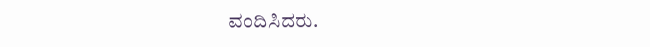ವಂದಿಸಿದರು.